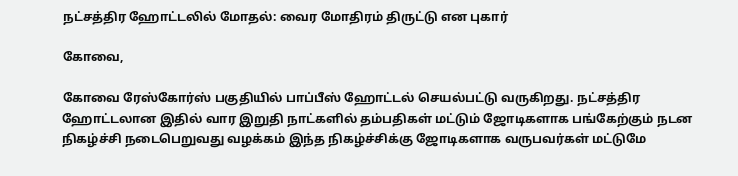நட்சத்திர ஹோட்டலில் மோதல்: வைர மோதிரம் திருட்டு என புகார்

கோவை,

கோவை ரேஸ்கோர்ஸ் பகுதியில் பாப்பீஸ் ஹோட்டல் செயல்பட்டு வருகிறது. நட்சத்திர ஹோட்டலான இதில் வார இறுதி நாட்களில் தம்பதிகள் மட்டும் ஜோடிகளாக பங்கேற்கும் நடன நிகழ்ச்சி நடைபெறுவது வழக்கம் இந்த நிகழ்ச்சிக்கு ஜோடிகளாக வருபவர்கள் மட்டுமே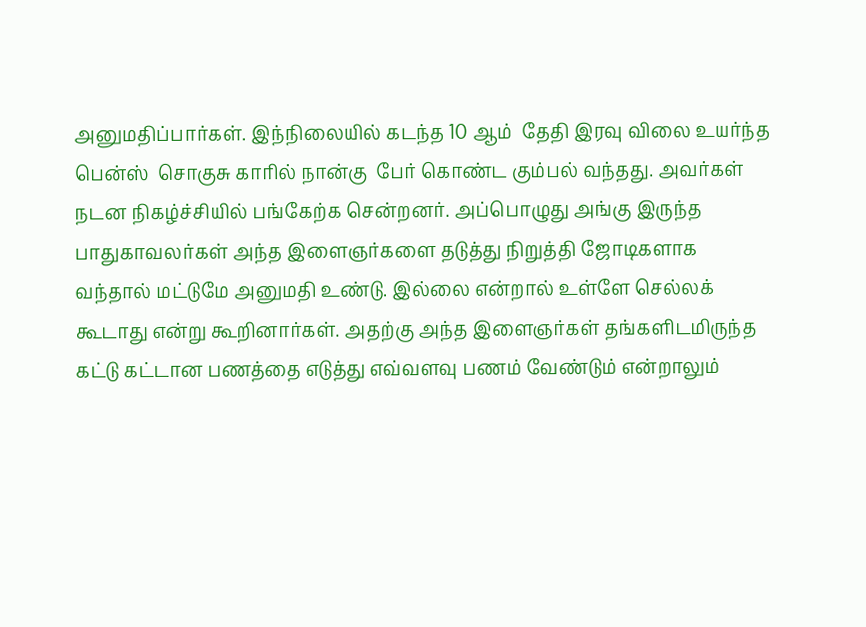அனுமதிப்பார்கள். இந்நிலையில் கடந்த 10 ஆம்  தேதி இரவு விலை உயர்ந்த பென்ஸ்  சொகுசு காரில் நான்கு  பேர் கொண்ட கும்பல் வந்தது. அவர்கள் நடன நிகழ்ச்சியில் பங்கேற்க சென்றனர். அப்பொழுது அங்கு இருந்த பாதுகாவலர்கள் அந்த இளைஞர்களை தடுத்து நிறுத்தி ஜோடிகளாக  வந்தால் மட்டுமே அனுமதி உண்டு. இல்லை என்றால் உள்ளே செல்லக் கூடாது என்று கூறினார்கள். அதற்கு அந்த இளைஞர்கள் தங்களிடமிருந்த கட்டு கட்டான பணத்தை எடுத்து எவ்வளவு பணம் வேண்டும் என்றாலும்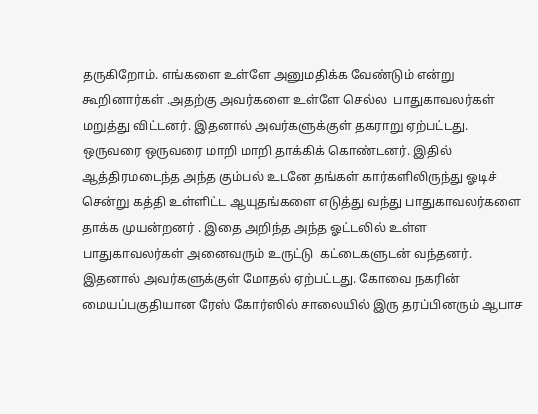தருகிறோம். எங்களை உள்ளே அனுமதிக்க வேண்டும் என்று கூறினார்கள் .அதற்கு அவர்களை உள்ளே செல்ல  பாதுகாவலர்கள் மறுத்து விட்டனர். இதனால் அவர்களுக்குள் தகராறு ஏற்பட்டது. ஒருவரை ஒருவரை மாறி மாறி தாக்கிக் கொண்டனர். இதில் ஆத்திரமடைந்த அந்த கும்பல் உடனே தங்கள் கார்களிலிருந்து ஓடிச் சென்று கத்தி உள்ளிட்ட ஆயுதங்களை எடுத்து வந்து பாதுகாவலர்களை தாக்க முயன்றனர் . இதை அறிந்த அந்த ஓட்டலில் உள்ள பாதுகாவலர்கள் அனைவரும் உருட்டு  கட்டைகளுடன் வந்தனர். இதனால் அவர்களுக்குள் மோதல் ஏற்பட்டது. கோவை நகரின் மையப்பகுதியான ரேஸ் கோர்ஸில் சாலையில் இரு தரப்பினரும் ஆபாச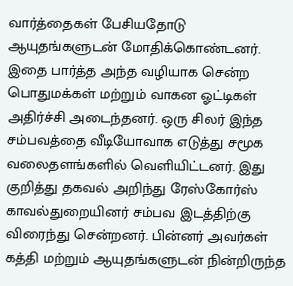வார்த்தைகள் பேசியதோடு ஆயுதங்களுடன் மோதிக்கொண்டனர்.   இதை பார்த்த அந்த வழியாக சென்ற பொதுமக்கள் மற்றும் வாகன ஓட்டிகள்  அதிர்ச்சி அடைந்தனர். ஒரு சிலர் இந்த சம்பவத்தை வீடியோவாக எடுத்து சமூக வலைதளங்களில் வெளியிட்டனர். இது குறித்து தகவல் அறிந்து ரேஸ்கோர்ஸ் காவல்துறையினர் சம்பவ இடத்திற்கு விரைந்து சென்றனர். பின்னர் அவர்கள் கத்தி மற்றும் ஆயுதங்களுடன் நின்றிருந்த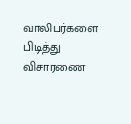வாலிபர்களை பிடித்து விசாரணை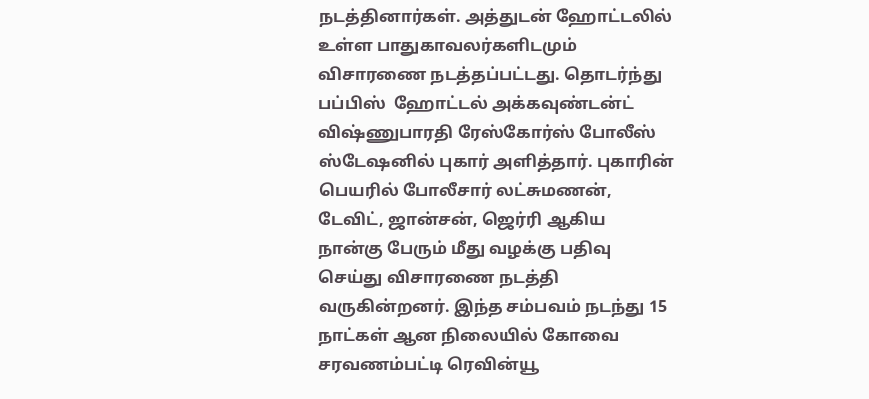நடத்தினார்கள். அத்துடன் ஹோட்டலில் உள்ள பாதுகாவலர்களிடமும் விசாரணை நடத்தப்பட்டது. தொடர்ந்து பப்பிஸ்  ஹோட்டல் அக்கவுண்டன்ட்  விஷ்ணுபாரதி ரேஸ்கோர்ஸ் போலீஸ் ஸ்டேஷனில் புகார் அளித்தார். புகாரின் பெயரில் போலீசார் லட்சுமணன், டேவிட், ஜான்சன், ஜெர்ரி ஆகிய நான்கு பேரும் மீது வழக்கு பதிவு செய்து விசாரணை நடத்தி வருகின்றனர். இந்த சம்பவம் நடந்து 15 நாட்கள் ஆன நிலையில் கோவை சரவணம்பட்டி ரெவின்யூ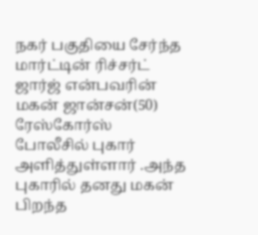நகர் பகுதியை சேர்ந்த மார்ட்டின் ரிச்சர்ட் ஜார்ஜ் என்பவரின் மகன் ஜான்சன்(50) ரேஸ்கோர்ஸ் போலீசில் புகார் அளித்துள்ளார் .அந்த புகாரில் தனது மகன் பிறந்த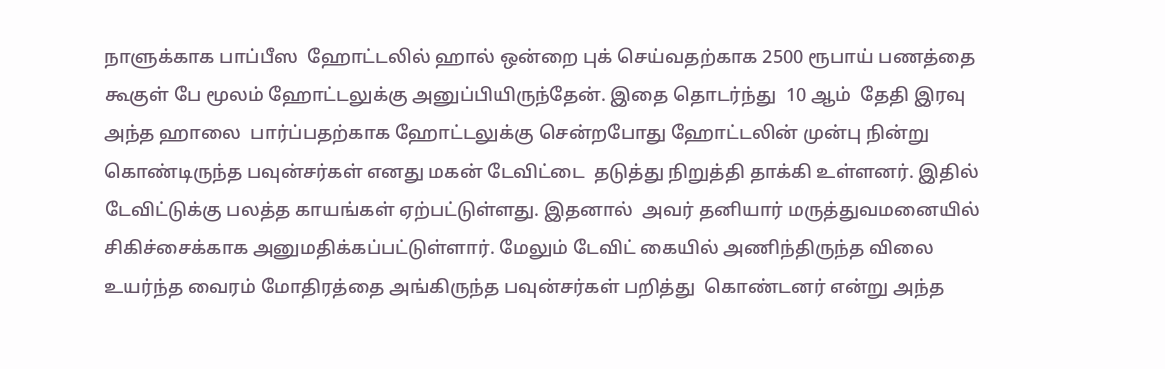நாளுக்காக பாப்பீஸ  ஹோட்டலில் ஹால் ஒன்றை புக் செய்வதற்காக 2500 ரூபாய் பணத்தை கூகுள் பே மூலம் ஹோட்டலுக்கு அனுப்பியிருந்தேன். இதை தொடர்ந்து  10 ஆம்  தேதி இரவு அந்த ஹாலை  பார்ப்பதற்காக ஹோட்டலுக்கு சென்றபோது ஹோட்டலின் முன்பு நின்று கொண்டிருந்த பவுன்சர்கள் எனது மகன் டேவிட்டை  தடுத்து நிறுத்தி தாக்கி உள்ளனர். இதில் டேவிட்டுக்கு பலத்த காயங்கள் ஏற்பட்டுள்ளது. இதனால்  அவர் தனியார் மருத்துவமனையில் சிகிச்சைக்காக அனுமதிக்கப்பட்டுள்ளார். மேலும் டேவிட் கையில் அணிந்திருந்த விலை உயர்ந்த வைரம் மோதிரத்தை அங்கிருந்த பவுன்சர்கள் பறித்து  கொண்டனர் என்று அந்த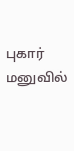புகார் மனுவில்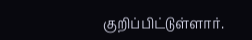குறிப்பிட்டுள்ளார்.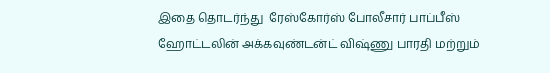இதை தொடர்ந்து  ரேஸ்கோர்ஸ் போலீசார் பாப்பீஸ் ஹோட்டலின் அக்கவுண்டன்ட் விஷ்ணு பாரதி மற்றும்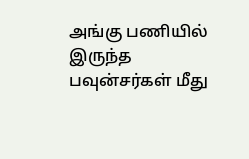அங்கு பணியில் இருந்த பவுன்சர்கள் மீது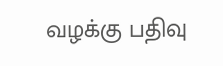வழக்கு பதிவு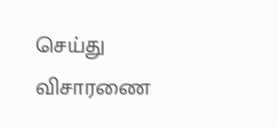செய்து விசாரணை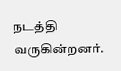நடத்தி வருகின்றனர்.